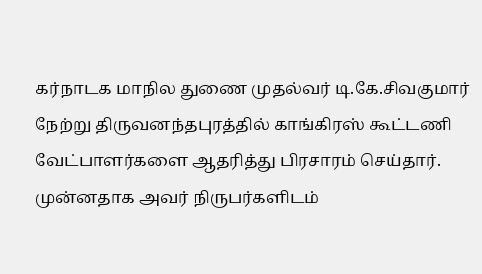கர்நாடக மாநில துணை முதல்வர் டி.கே.சிவகுமார் நேற்று திருவனந்தபுரத்தில் காங்கிரஸ் கூட்டணி வேட்பாளர்களை ஆதரித்து பிரசாரம் செய்தார். முன்னதாக அவர் நிருபர்களிடம்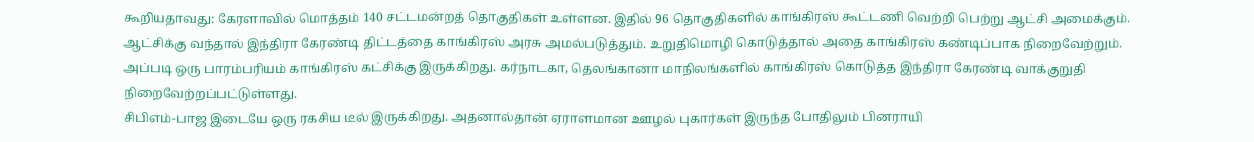கூறியதாவது: கேரளாவில் மொத்தம் 140 சட்டமன்றத் தொகுதிகள் உள்ளன. இதில் 96 தொகுதிகளில் காங்கிரஸ் கூட்டணி வெற்றி பெற்று ஆட்சி அமைக்கும். ஆட்சிக்கு வந்தால் இந்திரா கேரண்டி திட்டத்தை காங்கிரஸ் அரசு அமல்படுத்தும். உறுதிமொழி கொடுத்தால் அதை காங்கிரஸ் கண்டிப்பாக நிறைவேற்றும். அப்படி ஒரு பாரம்பரியம் காங்கிரஸ் கட்சிக்கு இருக்கிறது. கர்நாடகா, தெலங்கானா மாநிலங்களில் காங்கிரஸ் கொடுத்த இந்திரா கேரண்டி வாக்குறுதி நிறைவேற்றப்பட்டுள்ளது.
சிபிஎம்-பாஜ இடையே ஒரு ரகசிய டீல் இருக்கிறது. அதனால்தான் ஏராளமான ஊழல் புகார்கள் இருந்த போதிலும் பினராயி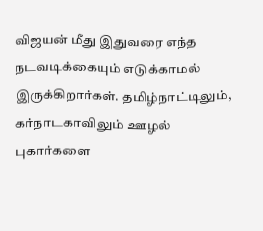விஜயன் மீது இதுவரை எந்த நடவடிக்கையும் எடுக்காமல் இருக்கிறார்கள். தமிழ்நாட்டிலும், கர்நாடகாவிலும் ஊழல் புகார்களை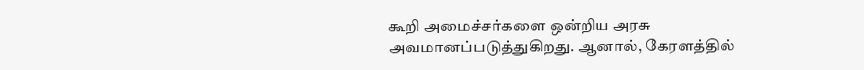கூறி அமைச்சர்களை ஒன்றிய அரசு அவமானப்படுத்துகிறது. ஆனால், கேரளத்தில்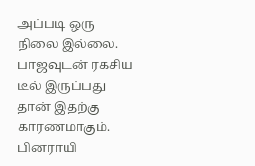அப்படி ஒரு நிலை இல்லை. பாஜவுடன் ரகசிய டீல் இருப்பது தான் இதற்கு காரணமாகும். பினராயி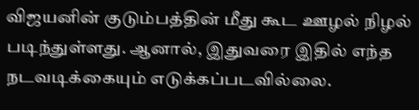விஜயனின் குடும்பத்தின் மீது கூட ஊழல் நிழல் படிந்துள்ளது. ஆனால், இதுவரை இதில் எந்த நடவடிக்கையும் எடுக்கப்படவில்லை.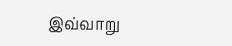இவ்வாறு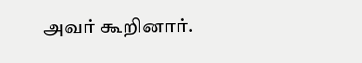அவர் கூறினார்.